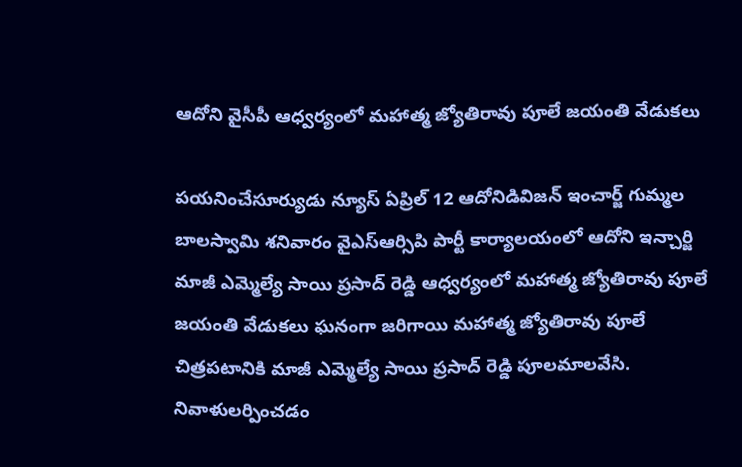ఆదోని వైసీపీ ఆధ్వర్యంలో మహాత్మ జ్యోతిరావు పూలే జయంతి వేడుకలు

పయనించేసూర్యుడు న్యూస్ ఏప్రిల్ 12 ఆదోనిడివిజన్ ఇంచార్జ్ గుమ్మల బాలస్వామి శనివారం వైఎస్ఆర్సిపి పార్టీ కార్యాలయంలో ఆదోని ఇన్చార్జి మాజీ ఎమ్మెల్యే సాయి ప్రసాద్ రెడ్డి ఆధ్వర్యంలో మహాత్మ జ్యోతిరావు పూలే జయంతి వేడుకలు ఘనంగా జరిగాయి మహాత్మ జ్యోతిరావు పూలే చిత్రపటానికి మాజీ ఎమ్మెల్యే సాయి ప్రసాద్ రెడ్డి పూలమాలవేసి. నివాళులర్పించడం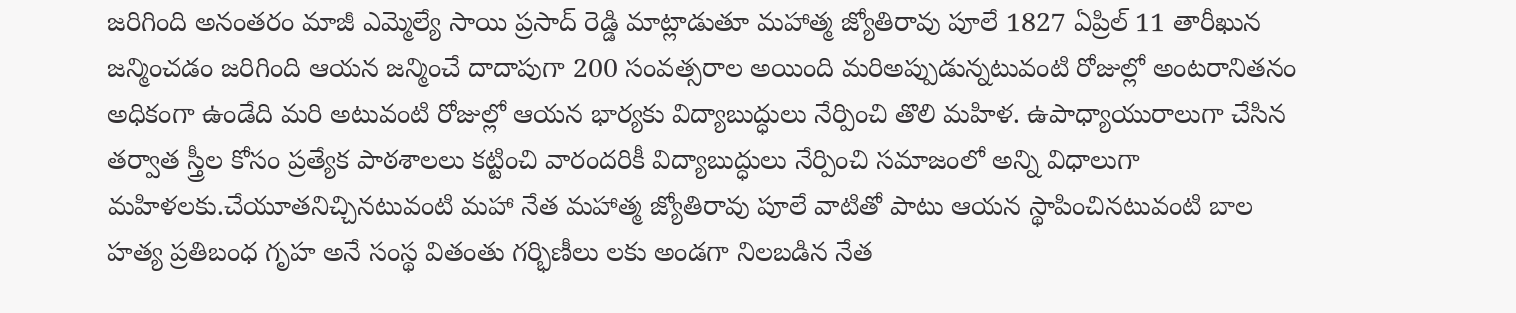జరిగింది అనంతరం మాజీ ఎమ్మెల్యే సాయి ప్రసాద్ రెడ్డి మాట్లాడుతూ మహాత్మ జ్యోతిరావు పూలే 1827 ఏప్రిల్ 11 తారీఖున జన్మించడం జరిగింది ఆయన జన్మించే దాదాపుగా 200 సంవత్సరాల అయింది మరిఅప్పుడున్నటువంటి రోజుల్లో అంటరానితనం అధికంగా ఉండేది మరి అటువంటి రోజుల్లో ఆయన భార్యకు విద్యాబుద్ధులు నేర్పించి తొలి మహిళ. ఉపాధ్యాయురాలుగా చేసిన తర్వాత స్త్రీల కోసం ప్రత్యేక పాఠశాలలు కట్టించి వారందరికీ విద్యాబుద్ధులు నేర్పించి సమాజంలో అన్ని విధాలుగా మహిళలకు.చేయూతనిచ్చినటువంటి మహా నేత మహాత్మ జ్యోతిరావు పూలే వాటితో పాటు ఆయన స్థాపించినటువంటి బాల హత్య ప్రతిబంధ గృహ అనే సంస్థ వితంతు గర్భిణీలు లకు అండగా నిలబడిన నేత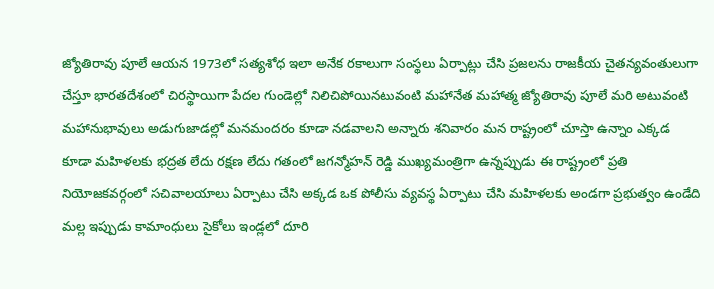జ్యోతిరావు పూలే ఆయన 1973లో సత్యశోధ ఇలా అనేక రకాలుగా సంస్థలు ఏర్పాట్లు చేసి ప్రజలను రాజకీయ చైతన్యవంతులుగా చేస్తూ భారతదేశంలో చిరస్థాయిగా పేదల గుండెల్లో నిలిచిపోయినటువంటి మహానేత మహాత్మ జ్యోతిరావు పూలే మరి అటువంటి మహానుభావులు అడుగుజాడల్లో మనమందరం కూడా నడవాలని అన్నారు శనివారం మన రాష్ట్రంలో చూస్తా ఉన్నాం ఎక్కడ కూడా మహిళలకు భద్రత లేదు రక్షణ లేదు గతంలో జగన్మోహన్ రెడ్డి ముఖ్యమంత్రిగా ఉన్నప్పుడు ఈ రాష్ట్రంలో ప్రతి నియోజకవర్గంలో సచివాలయాలు ఏర్పాటు చేసి అక్కడ ఒక పోలీసు వ్యవస్థ ఏర్పాటు చేసి మహిళలకు అండగా ప్రభుత్వం ఉండేది మల్ల ఇప్పుడు కామాంధులు సైకోలు ఇండ్లలో దూరి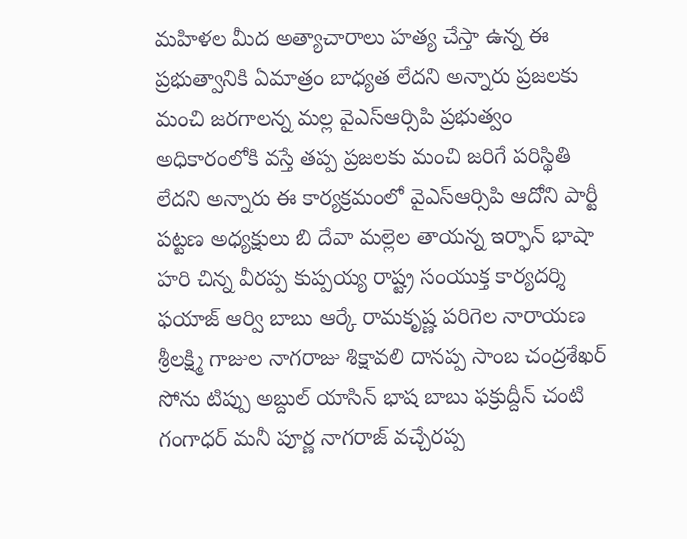మహిళల మీద అత్యాచారాలు హత్య చేస్తా ఉన్న ఈ ప్రభుత్వానికి ఏమాత్రం బాధ్యత లేదని అన్నారు ప్రజలకు మంచి జరగాలన్న మల్ల వైఎస్ఆర్సిపి ప్రభుత్వం అధికారంలోకి వస్తే తప్ప ప్రజలకు మంచి జరిగే పరిస్థితి లేదని అన్నారు ఈ కార్యక్రమంలో వైఎస్ఆర్సిపి ఆదోని పార్టీ పట్టణ అధ్యక్షులు బి దేవా మల్లెల తాయన్న ఇర్ఫాన్ భాషా హరి చిన్న వీరప్ప కుప్పయ్య రాష్ట్ర సంయుక్త కార్యదర్శి ఫయాజ్ ఆర్వి బాబు ఆర్కే రామకృష్ణ పరిగెల నారాయణ శ్రీలక్ష్మి గాజుల నాగరాజు శిక్షావలి దానప్ప సాంబ చంద్రశేఖర్ సోను టిప్పు అబ్దుల్ యాసిన్ భాష బాబు ఫక్రుద్దీన్ చంటి గంగాధర్ మనీ పూర్ణ నాగరాజ్ వచ్చేరప్ప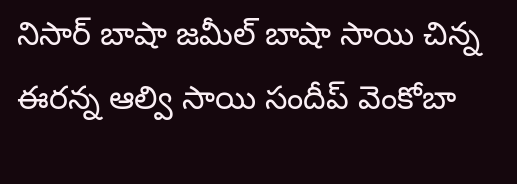నిసార్ బాషా జమీల్ బాషా సాయి చిన్న ఈరన్న ఆల్వి సాయి సందీప్ వెంకోబా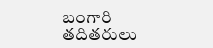బంగారి తదితరులు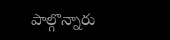పాల్గొన్నారు